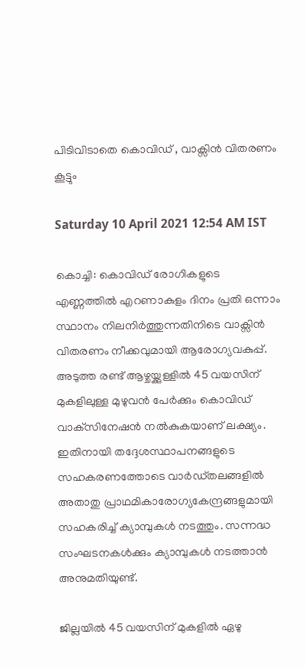പിടിവിടാതെ കൊവിഡ് , വാക്സിൻ വിതരണം കൂട്ടും

Saturday 10 April 2021 12:54 AM IST

കൊച്ചി: കൊവിഡ് രോഗികളുടെ എണ്ണത്തിൽ എറണാകുളം ദിനം പ്രതി ഒന്നാം സ്ഥാനം നിലനിർത്തുന്നതിനിടെ വാക്സിൻ വിതരണം നീക്കവുമായി ആരോഗ്യവകുപ്പ്. അടുത്ത രണ്ട് ആഴ്ചയ്ക്കുള്ളിൽ 45 വയസിന് മുകളിലുള്ള മുഴുവൻ പേർക്കും കൊവിഡ് വാക്‌സിനേഷൻ നൽകുകയാണ് ലക്ഷ്യം. ഇതിനായി തദ്ദേശസ്ഥാപനങ്ങളുടെ സഹകരണത്തോടെ വാർഡ്തലങ്ങളിൽ അതാതു പ്രാഥമികാരോഗ്യകേന്ദ്രങ്ങളുമായി സഹകരിച്ച് ക്യാമ്പുകൾ നടത്തും. സന്നദ്ധ സംഘടനകൾക്കും ക്യാമ്പുകൾ നടത്താൻ അനുമതിയുണ്ട്.

ജില്ലയിൽ 45 വയസിന് മുകളിൽ ഏഴു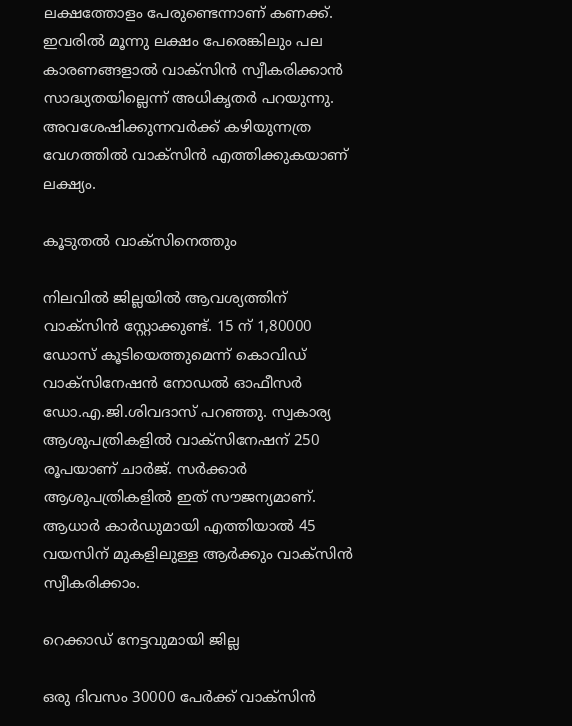ലക്ഷത്തോളം പേരുണ്ടെന്നാണ് കണക്ക്. ഇവരിൽ മൂന്നു ലക്ഷം പേരെങ്കിലും പല കാരണങ്ങളാൽ വാക്സിൻ സ്വീകരിക്കാൻ സാദ്ധ്യതയില്ലെന്ന് അധികൃതർ പറയുന്നു. അവശേഷിക്കുന്നവർക്ക് കഴിയുന്നത്ര വേഗത്തിൽ വാക്സിൻ എത്തിക്കുകയാണ് ലക്ഷ്യം.

കൂടുതൽ വാക്സിനെത്തും

നിലവിൽ ജില്ലയിൽ ആവശ്യത്തിന് വാക്സിൻ സ്റ്റോക്കുണ്ട്. 15 ന് 1,80000 ഡോസ് കൂടിയെത്തുമെന്ന് കൊവിഡ് വാക്‌സിനേഷൻ നോഡൽ ഓഫീസർ ഡോ.എ.ജി.ശിവദാസ് പറഞ്ഞു. സ്വകാര്യ ആശുപത്രികളിൽ വാക്‌സിനേഷന് 250 രൂപയാണ് ചാർജ്. സർക്കാർ ആശുപത്രികളിൽ ഇത് സൗജന്യമാണ്. ആധാർ കാർഡുമായി എത്തിയാൽ 45 വയസിന് മുകളിലുള്ള ആർക്കും വാക്‌സിൻ സ്വീകരിക്കാം.

റെക്കാഡ് നേട്ടവുമായി ജില്ല

ഒരു ദിവസം 30000 പേർക്ക് വാക്സിൻ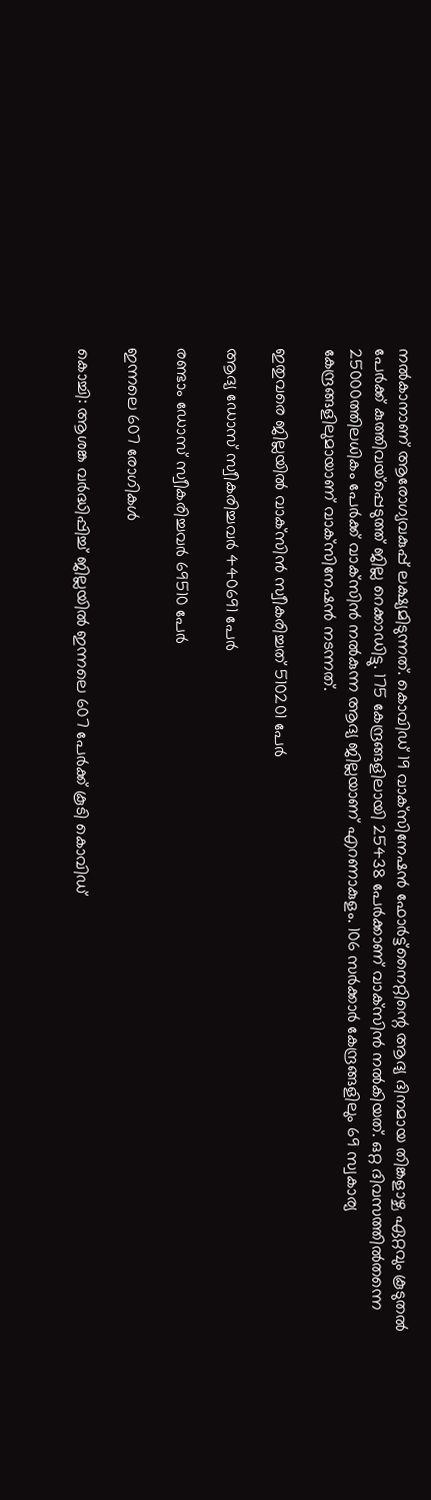നൽകാനാണ് ആരോഗ്യവകുപ്പ് ലക്ഷ്യമിടുന്നത്. കൊവിഡ് 19 വാക്‌സിനേഷൻ ഫോർട്ട്‌നൈറ്റിന്റെ ആദ്യ ദിനമായ തിങ്കളാഴ്ച ഏറ്റവും കൂടുതൽ പേർക്ക് കുത്തിവയ്‌പ്പെടുത്ത് ജില്ല റെക്കാഡിട്ടു. 175 കേന്ദ്രങ്ങളിലായി 25438 പേർക്കാണ് വാക്‌സിൻ നൽകിയത്. ഒറ്റ ദിവസത്തിൽതന്നെ 25000ത്തിലധികം പേർക്ക് വാക്‌സിൻ നൽകുന്ന ആദ്യ ജില്ലയാണ് എറണാകുളം. 106 സർക്കാർ കേന്ദ്രങ്ങളിലും 69 സ്വകാര്യ കേന്ദ്രങ്ങളിലുമായാണ് വാക്‌സിനേഷൻ നടന്നത്.

ഇതുവരെ ജില്ലയിൽ വാക്‌സിൻ സ്വീകരിച്ചത് 510201 പേർ

ആദ്യ ഡോസ് സ്വീകരിച്ചവർ 440691 പേർ

രണ്ടാം ഡോസ് സ്വീകരിച്ചവർ 69510 പേർ

ഇന്നലെ 607 രോഗികൾ

കൊച്ചി: ആശങ്ക വർദ്ധിപ്പിച്ച് ജില്ലയിൽ ഇന്നലെ 607 പേർക്ക് കൂടി കൊവിഡ്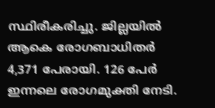സ്ഥിരീകരിച്ചു. ജില്ലയിൽ ആകെ രോഗബാധിതർ 4,371 പേരായി. 126 പേർ ഇന്നലെ രോഗമുക്തി നേടി.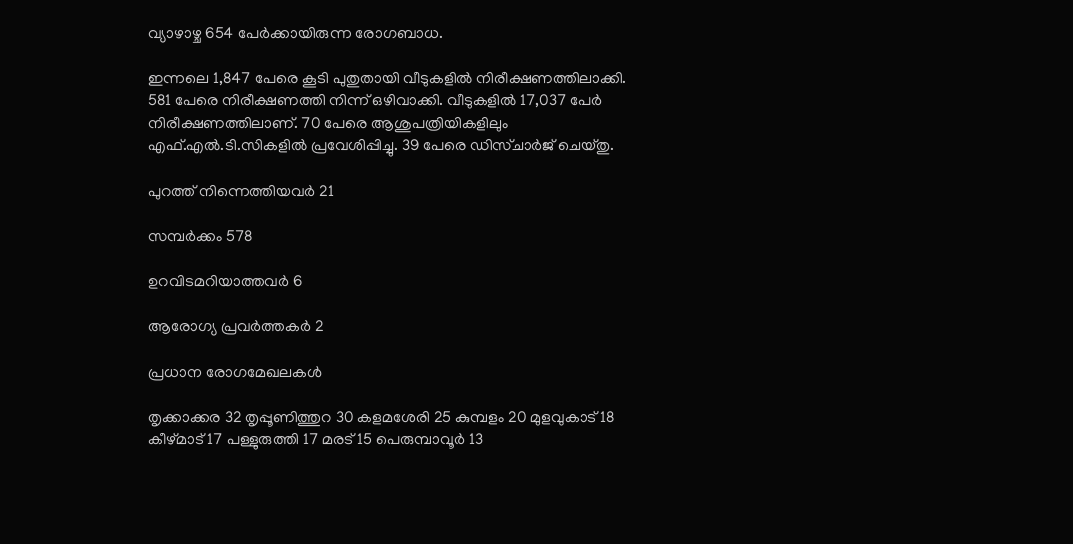വ്യാഴാഴ്ച 654 പേർക്കായിരുന്ന രോഗബാധ.

ഇന്നലെ 1,847 പേരെ കൂടി പുതുതായി വീടുകളിൽ നിരീക്ഷണത്തിലാക്കി. 581 പേരെ നിരീക്ഷണത്തി നിന്ന് ഒഴിവാക്കി. വീടുകളിൽ 17,037 പേർ നിരീക്ഷണത്തിലാണ്. 70 പേരെ ആശുപത്രിയികളിലും എഫ്.എൽ.ടി.സികളിൽ പ്രവേശിപ്പിച്ചു. 39 പേരെ ഡിസ്ചാർജ് ചെയ്തു.

പുറത്ത് നിന്നെത്തിയവർ 21

സമ്പർക്കം 578

ഉറവിടമറിയാത്തവർ 6

ആരോഗ്യ പ്രവർത്തകർ 2

പ്രധാന രോഗമേഖലകൾ

തൃക്കാക്കര 32 തൃപ്പൂണിത്തുറ 30 കളമശേരി 25 കുമ്പളം 20 മുളവുകാട് 18 കീ‌ഴ്‌മാട് 17 പള്ളുരുത്തി 17 മരട് 15 പെരുമ്പാവൂർ 13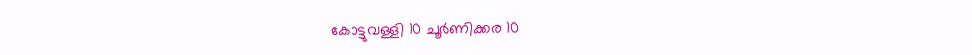കോട്ടുവള്ളി 10 ചൂർണിക്കര 10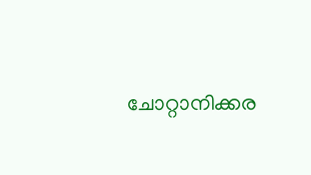ചോറ്റാനിക്കര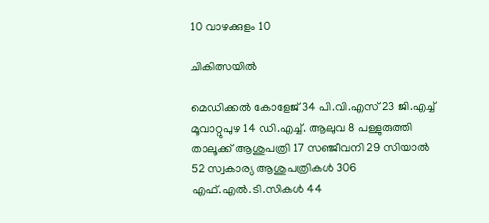10 വാഴക്കുളം 10

ചികിത്സയിൽ

മെഡിക്കൽ കോളേജ് 34 പി.വി.എസ് 23 ജി.എച്ച് മൂവാറ്റുപുഴ 14 ഡി.എച്ച്. ആലുവ 8 പള്ളുരുത്തി താലൂക്ക് ആശുപത്രി 17 സഞ്ജീവനി 29 സിയാൽ 52 സ്വകാര്യ ആശുപത്രികൾ 306 എഫ്.എൽ.ടി.സികൾ 44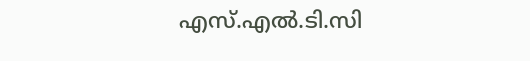എസ്.എൽ.ടി.സി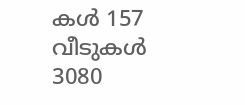കൾ 157 വീടുകൾ 3080